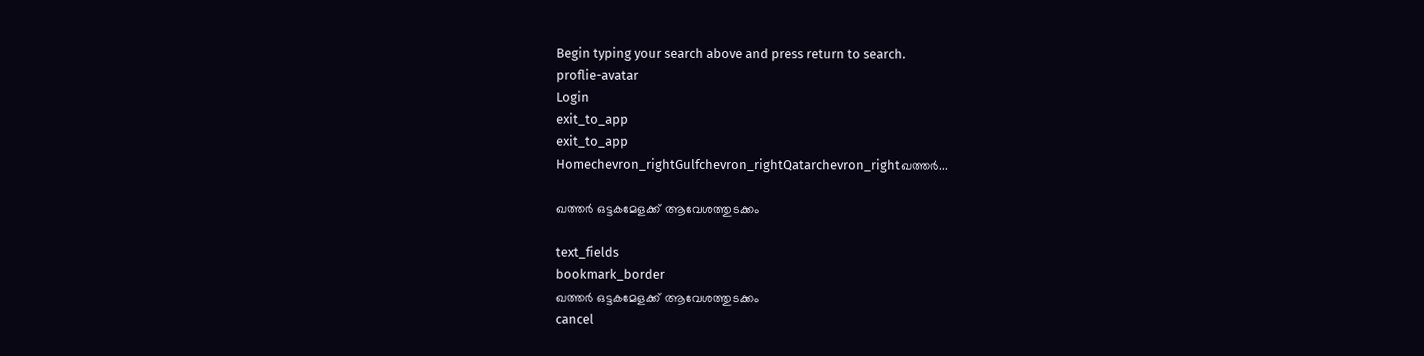Begin typing your search above and press return to search.
proflie-avatar
Login
exit_to_app
exit_to_app
Homechevron_rightGulfchevron_rightQatarchevron_rightഖത്തർ...

ഖത്തർ ഒട്ടകമേളക്ക് ആവേശത്തുടക്കം

text_fields
bookmark_border
ഖത്തർ ഒട്ടകമേളക്ക് ആവേശത്തുടക്കം
cancel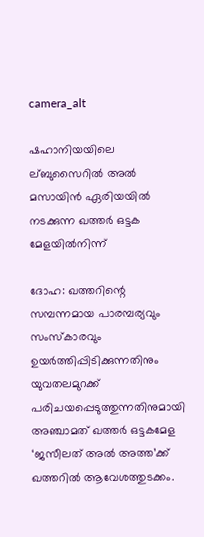camera_alt

ഷഹാനിയയിലെ ല്ബുസൈറിൽ അൽ മസായിൻ ഏരിയയിൽ നടക്കുന്ന ഖത്തർ ഒട്ടക മേളയിൽനിന്ന്

ദോഹ: ഖത്തറിന്റെ സമ്പന്നമായ പാരമ്പര്യവും സംസ്കാരവും ഉയർത്തിപ്പിടിക്കുന്നതിനും യുവതലമുറക്ക് പരിചയപ്പെടുത്തുന്നതിനുമായി അഞ്ചാമത് ഖത്തർ ഒട്ടകമേള ‘ജസീലത് അൽ അത്ത’ക്ക് ഖത്തറിൽ ആവേശത്തുടക്കം.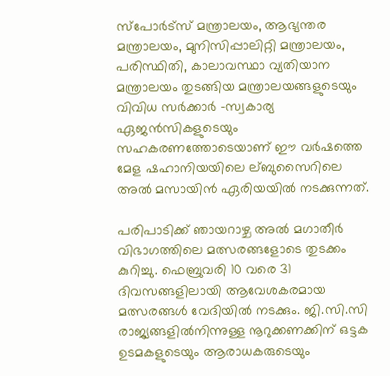സ്പോർട്സ് മന്ത്രാലയം, ആഭ്യന്തര മന്ത്രാലയം, മുനിസിപ്പാലിറ്റി മന്ത്രാലയം, പരിസ്ഥിതി, കാലാവസ്ഥാ വ്യതിയാന മന്ത്രാലയം തുടങ്ങിയ മന്ത്രാലയങ്ങളുടെയും വിവിധ സർക്കാർ -സ്വകാര്യ ഏജൻസികളുടെയും സഹകരണത്തോടെയാണ് ഈ വർഷത്തെ മേള ഷഹാനിയയിലെ ല്ബുസൈറിലെ അൽ മസായിൻ ഏരിയയിൽ നടക്കുന്നത്.

പരിപാടിക്ക് ഞായറാഴ്ച അൽ മഗാതീർ വിഭാഗത്തിലെ മത്സരങ്ങളോടെ തുടക്കം കുറിച്ചു. ഫെബ്രുവരി 10 വരെ 31 ദിവസങ്ങളിലായി ആവേശകരമായ മത്സരങ്ങൾ വേദിയിൽ നടക്കും. ജി.സി.സി രാജ്യങ്ങളിൽനിന്നുള്ള നൂറുക്കണക്കിന് ഒട്ടക ഉടമകളുടെയും ആരാധകരുടെയും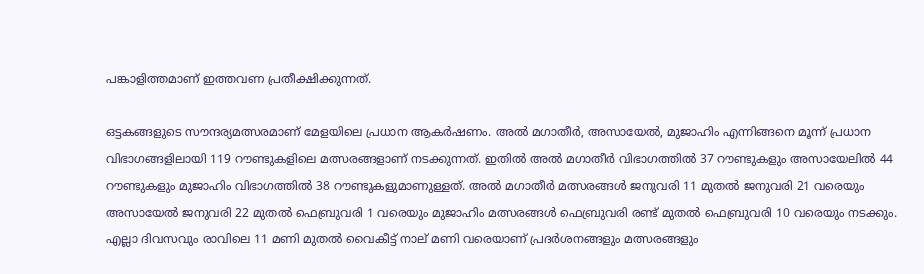പങ്കാളിത്തമാണ് ഇത്തവണ പ്രതീക്ഷിക്കുന്നത്.

ഒട്ടകങ്ങളുടെ സൗന്ദര്യമത്സരമാണ് മേളയിലെ പ്രധാന ആകർഷണം. അൽ മഗാതീർ, അസായേൽ, മുജാഹിം എന്നിങ്ങനെ മൂന്ന് പ്രധാന വിഭാഗങ്ങളിലായി 119 റൗണ്ടുകളിലെ മത്സരങ്ങളാണ് നടക്കുന്നത്. ഇതിൽ അൽ മഗാതീർ വിഭാഗത്തിൽ 37 റൗണ്ടുകളും അസായേലിൽ 44 റൗണ്ടുകളും മുജാഹിം വിഭാഗത്തിൽ 38 റൗണ്ടുകളുമാണുള്ളത്. അൽ മഗാതീർ മത്സരങ്ങൾ ജനുവരി 11 മുതൽ ജനുവരി 21 വരെയും അസായേൽ ജനുവരി 22 മുതൽ ഫെബ്രുവരി 1 വരെയും മുജാഹിം മത്സരങ്ങൾ ഫെബ്രുവരി രണ്ട് മുതൽ ഫെബ്രുവരി 10 വരെയും നടക്കും. എല്ലാ ദിവസവും രാവിലെ 11 മണി മുതൽ വൈകീട്ട് നാല് മണി വരെയാണ് പ്രദർശനങ്ങളും മത്സരങ്ങളും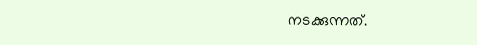നടക്കുന്നത്.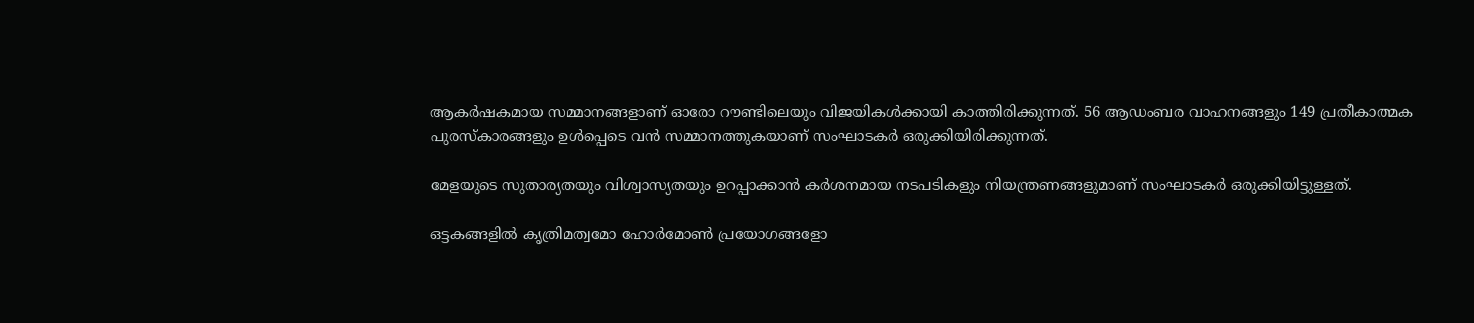ആകർഷകമായ സമ്മാനങ്ങളാണ് ഓരോ റൗണ്ടിലെയും വിജയികൾക്കായി കാത്തിരിക്കുന്നത്. 56 ആഡംബര വാഹനങ്ങളും 149 പ്രതീകാത്മക പുരസ്കാരങ്ങളും ഉൾപ്പെടെ വൻ സമ്മാനത്തുകയാണ് സംഘാടകർ ഒരുക്കിയിരിക്കുന്നത്.

മേളയുടെ സുതാര്യതയും വിശ്വാസ്യതയും ഉറപ്പാക്കാൻ കർശനമായ നടപടികളും നിയന്ത്രണങ്ങളുമാണ് സംഘാടകർ ഒരുക്കിയിട്ടുള്ളത്.

ഒട്ടകങ്ങളിൽ കൃത്രിമത്വമോ ഹോർമോൺ പ്രയോഗങ്ങളോ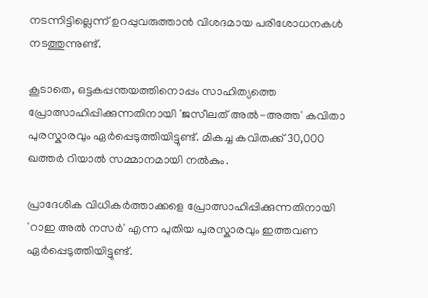നടന്നിട്ടില്ലെന്ന് ഉറപ്പുവരുത്താൻ വിശദമായ പരിശോധനകൾ നടത്തുന്നുണ്ട്.

കൂടാതെ, ഒട്ടകപ്പന്തയത്തിനൊപ്പം സാഹിത്യത്തെ പ്രോത്സാഹിപ്പിക്കുന്നതിനായി 'ജസീലത് അൽ-അത്ത' കവിതാ പുരസ്കാരവും ഏർപ്പെടുത്തിയിട്ടുണ്ട്. മികച്ച കവിതക്ക് 30,000 ഖത്തർ റിയാൽ സമ്മാനമായി നൽകും.

പ്രാദേശിക വിധികർത്താക്കളെ പ്രോത്സാഹിപ്പിക്കുന്നതിനായി 'റാഇ അൽ നസർ' എന്ന പുതിയ പുരസ്കാരവും ഇത്തവണ ഏർപ്പെടുത്തിയിട്ടുണ്ട്.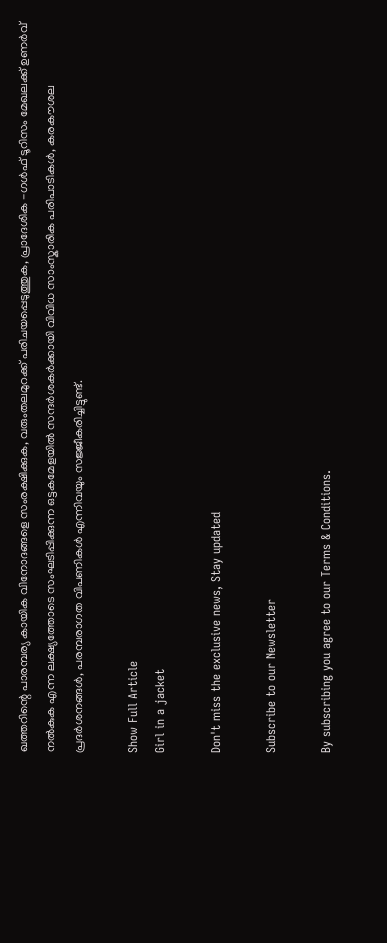ഖത്തറിന്റെ പാരമ്പര്യ കായിക വിനോദങ്ങളെ സംരക്ഷിക്കുക, വരുംതലമുറക്ക് പരിചയപ്പെടുത്തുക, പ്രാദേശിക -ഗൾഫ് ടൂറിസം മേഖലക്ക് ഉണർവ് നൽകുക എന്ന ലക്ഷ്യത്തോടെ സംഘടിപ്പിക്കുന്ന ഒട്ടകമേളയിൽ സന്ദർശകർക്കായി വിവിധ സാംസ്കാരിക പരിപാടികൾ, കരകൗശല പ്രദർശനങ്ങൾ, പരമ്പരാഗത വിപണികൾ എന്നിവയും സജ്ജീകരിച്ചിട്ടുണ്ട്.

Show Full Article
Girl in a jacket

Don't miss the exclusive news, Stay updated

Subscribe to our Newsletter

By subscribing you agree to our Terms & Conditions.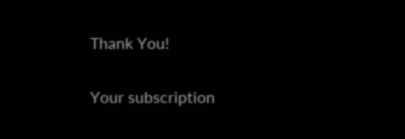Thank You!

Your subscription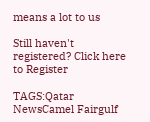means a lot to us

Still haven't registered? Click here to Register

TAGS:Qatar NewsCamel Fairgulf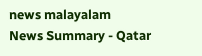news malayalam
News Summary - Qatar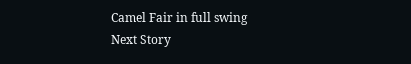Camel Fair in full swing
Next Story